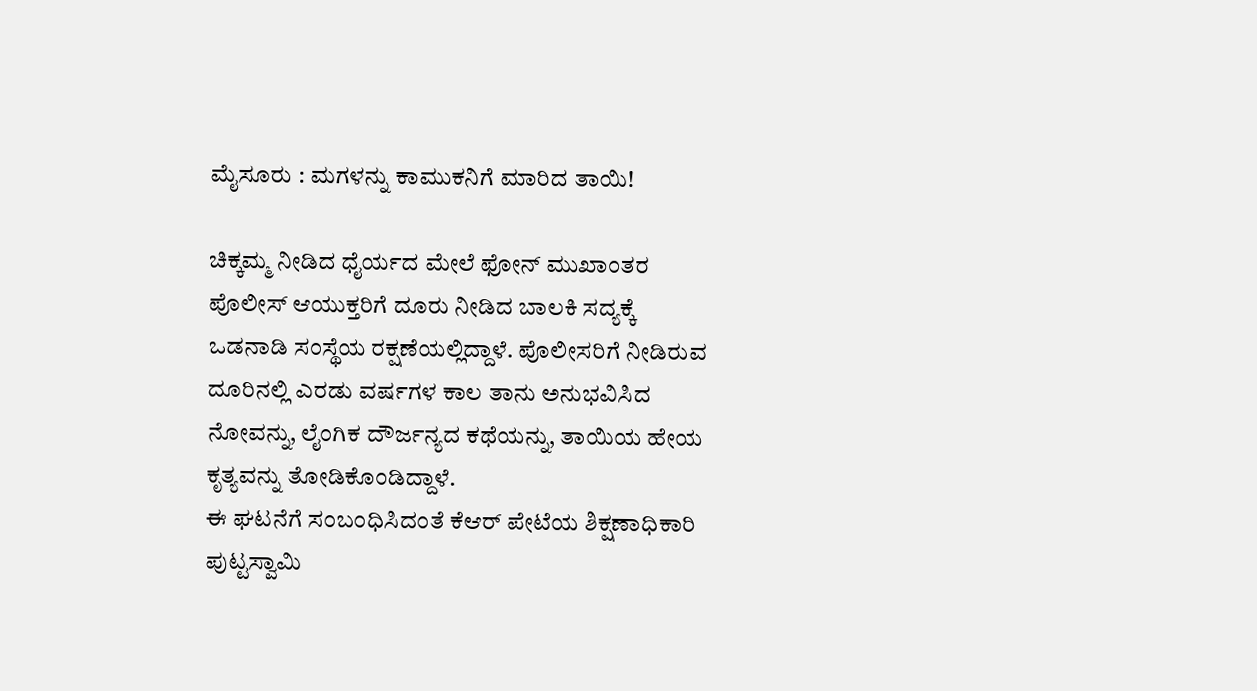ಮೈಸೂರು : ಮಗಳನ್ನು ಕಾಮುಕನಿಗೆ ಮಾರಿದ ತಾಯಿ!

ಚಿಕ್ಕಮ್ಮ ನೀಡಿದ ಧೈರ್ಯದ ಮೇಲೆ ಫೋನ್ ಮುಖಾಂತರ ಪೊಲೀಸ್ ಆಯುಕ್ತರಿಗೆ ದೂರು ನೀಡಿದ ಬಾಲಕಿ ಸದ್ಯಕ್ಕೆ ಒಡನಾಡಿ ಸಂಸ್ಥೆಯ ರಕ್ಷಣೆಯಲ್ಲಿದ್ದಾಳೆ. ಪೊಲೀಸರಿಗೆ ನೀಡಿರುವ ದೂರಿನಲ್ಲಿ ಎರಡು ವರ್ಷಗಳ ಕಾಲ ತಾನು ಅನುಭವಿಸಿದ ನೋವನ್ನು, ಲೈಂಗಿಕ ದೌರ್ಜನ್ಯದ ಕಥೆಯನ್ನು, ತಾಯಿಯ ಹೇಯ ಕೃತ್ಯವನ್ನು ತೋಡಿಕೊಂಡಿದ್ದಾಳೆ.
ಈ ಘಟನೆಗೆ ಸಂಬಂಧಿಸಿದಂತೆ ಕೆಆರ್ ಪೇಟೆಯ ಶಿಕ್ಷಣಾಧಿಕಾರಿ ಪುಟ್ಟಸ್ವಾಮಿ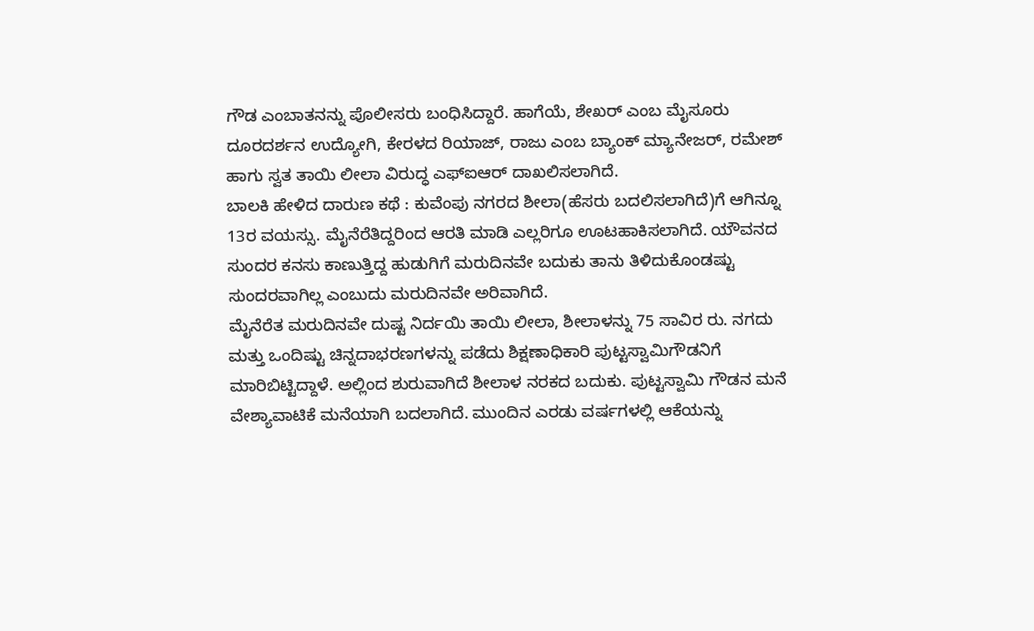ಗೌಡ ಎಂಬಾತನನ್ನು ಪೊಲೀಸರು ಬಂಧಿಸಿದ್ದಾರೆ. ಹಾಗೆಯೆ, ಶೇಖರ್ ಎಂಬ ಮೈಸೂರು ದೂರದರ್ಶನ ಉದ್ಯೋಗಿ, ಕೇರಳದ ರಿಯಾಜ್, ರಾಜು ಎಂಬ ಬ್ಯಾಂಕ್ ಮ್ಯಾನೇಜರ್, ರಮೇಶ್ ಹಾಗು ಸ್ವತ ತಾಯಿ ಲೀಲಾ ವಿರುದ್ಧ ಎಫ್ಐಆರ್ ದಾಖಲಿಸಲಾಗಿದೆ.
ಬಾಲಕಿ ಹೇಳಿದ ದಾರುಣ ಕಥೆ : ಕುವೆಂಪು ನಗರದ ಶೀಲಾ(ಹೆಸರು ಬದಲಿಸಲಾಗಿದೆ)ಗೆ ಆಗಿನ್ನೂ 13ರ ವಯಸ್ಸು. ಮೈನೆರೆತಿದ್ದರಿಂದ ಆರತಿ ಮಾಡಿ ಎಲ್ಲರಿಗೂ ಊಟಹಾಕಿಸಲಾಗಿದೆ. ಯೌವನದ ಸುಂದರ ಕನಸು ಕಾಣುತ್ತಿದ್ದ ಹುಡುಗಿಗೆ ಮರುದಿನವೇ ಬದುಕು ತಾನು ತಿಳಿದುಕೊಂಡಷ್ಟು ಸುಂದರವಾಗಿಲ್ಲ ಎಂಬುದು ಮರುದಿನವೇ ಅರಿವಾಗಿದೆ.
ಮೈನೆರೆತ ಮರುದಿನವೇ ದುಷ್ಟ ನಿರ್ದಯಿ ತಾಯಿ ಲೀಲಾ, ಶೀಲಾಳನ್ನು 75 ಸಾವಿರ ರು. ನಗದು ಮತ್ತು ಒಂದಿಷ್ಟು ಚಿನ್ನದಾಭರಣಗಳನ್ನು ಪಡೆದು ಶಿಕ್ಷಣಾಧಿಕಾರಿ ಪುಟ್ಟಸ್ವಾಮಿಗೌಡನಿಗೆ ಮಾರಿಬಿಟ್ಟಿದ್ದಾಳೆ. ಅಲ್ಲಿಂದ ಶುರುವಾಗಿದೆ ಶೀಲಾಳ ನರಕದ ಬದುಕು. ಪುಟ್ಟಸ್ವಾಮಿ ಗೌಡನ ಮನೆ ವೇಶ್ಯಾವಾಟಿಕೆ ಮನೆಯಾಗಿ ಬದಲಾಗಿದೆ. ಮುಂದಿನ ಎರಡು ವರ್ಷಗಳಲ್ಲಿ ಆಕೆಯನ್ನು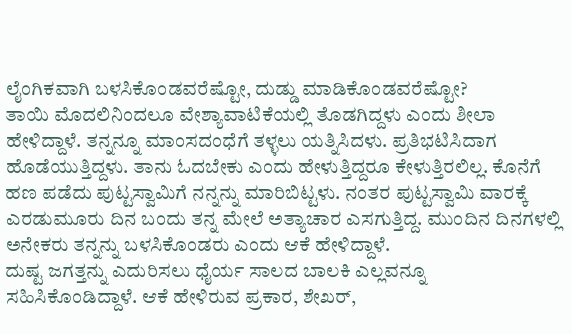ಲೈಂಗಿಕವಾಗಿ ಬಳಸಿಕೊಂಡವರೆಷ್ಟೋ, ದುಡ್ಡು ಮಾಡಿಕೊಂಡವರೆಷ್ಟೋ?
ತಾಯಿ ಮೊದಲಿನಿಂದಲೂ ವೇಶ್ಯಾವಾಟಿಕೆಯಲ್ಲಿ ತೊಡಗಿದ್ದಳು ಎಂದು ಶೀಲಾ ಹೇಳಿದ್ದಾಳೆ. ತನ್ನನ್ನೂ ಮಾಂಸದಂಧೆಗೆ ತಳ್ಳಲು ಯತ್ನಿಸಿದಳು. ಪ್ರತಿಭಟಿಸಿದಾಗ ಹೊಡೆಯುತ್ತಿದ್ದಳು. ತಾನು ಓದಬೇಕು ಎಂದು ಹೇಳುತ್ತಿದ್ದರೂ ಕೇಳುತ್ತಿರಲಿಲ್ಲ. ಕೊನೆಗೆ ಹಣ ಪಡೆದು ಪುಟ್ಟಸ್ವಾಮಿಗೆ ನನ್ನನ್ನು ಮಾರಿಬಿಟ್ಟಳು. ನಂತರ ಪುಟ್ಟಸ್ವಾಮಿ ವಾರಕ್ಕೆ ಎರಡುಮೂರು ದಿನ ಬಂದು ತನ್ನ ಮೇಲೆ ಅತ್ಯಾಚಾರ ಎಸಗುತ್ತಿದ್ದ. ಮುಂದಿನ ದಿನಗಳಲ್ಲಿ ಅನೇಕರು ತನ್ನನ್ನು ಬಳಸಿಕೊಂಡರು ಎಂದು ಆಕೆ ಹೇಳಿದ್ದಾಳೆ.
ದುಷ್ಟ ಜಗತ್ತನ್ನು ಎದುರಿಸಲು ಧೈರ್ಯ ಸಾಲದ ಬಾಲಕಿ ಎಲ್ಲವನ್ನೂ ಸಹಿಸಿಕೊಂಡಿದ್ದಾಳೆ. ಆಕೆ ಹೇಳಿರುವ ಪ್ರಕಾರ, ಶೇಖರ್,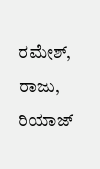ರಮೇಶ್, ರಾಜು, ರಿಯಾಜ್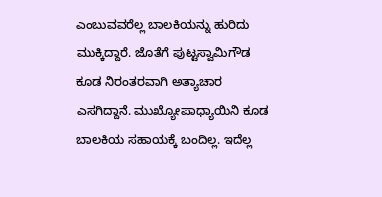ಎಂಬುವವರೆಲ್ಲ ಬಾಲಕಿಯನ್ನು ಹುರಿದು ಮುಕ್ಕಿದ್ದಾರೆ. ಜೊತೆಗೆ ಪುಟ್ಟಸ್ವಾಮಿಗೌಡ ಕೂಡ ನಿರಂತರವಾಗಿ ಅತ್ಯಾಚಾರ ಎಸಗಿದ್ದಾನೆ. ಮುಖ್ಯೋಪಾಧ್ಯಾಯಿನಿ ಕೂಡ ಬಾಲಕಿಯ ಸಹಾಯಕ್ಕೆ ಬಂದಿಲ್ಲ. ಇದೆಲ್ಲ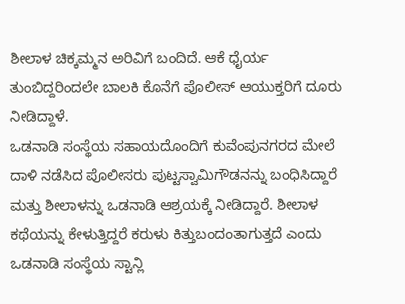ಶೀಲಾಳ ಚಿಕ್ಕಮ್ಮನ ಅರಿವಿಗೆ ಬಂದಿದೆ. ಆಕೆ ಧೈರ್ಯ ತುಂಬಿದ್ದರಿಂದಲೇ ಬಾಲಕಿ ಕೊನೆಗೆ ಪೊಲೀಸ್ ಆಯುಕ್ತರಿಗೆ ದೂರು ನೀಡಿದ್ದಾಳೆ.
ಒಡನಾಡಿ ಸಂಸ್ಥೆಯ ಸಹಾಯದೊಂದಿಗೆ ಕುವೆಂಪುನಗರದ ಮೇಲೆ ದಾಳಿ ನಡೆಸಿದ ಪೊಲೀಸರು ಪುಟ್ಟಸ್ವಾಮಿಗೌಡನನ್ನು ಬಂಧಿಸಿದ್ದಾರೆ ಮತ್ತು ಶೀಲಾಳನ್ನು ಒಡನಾಡಿ ಆಶ್ರಯಕ್ಕೆ ನೀಡಿದ್ದಾರೆ. ಶೀಲಾಳ ಕಥೆಯನ್ನು ಕೇಳುತ್ತಿದ್ದರೆ ಕರುಳು ಕಿತ್ತುಬಂದಂತಾಗುತ್ತದೆ ಎಂದು ಒಡನಾಡಿ ಸಂಸ್ಥೆಯ ಸ್ಟಾನ್ಲಿ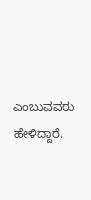ಎಂಬುವವರು ಹೇಳಿದ್ದಾರೆ.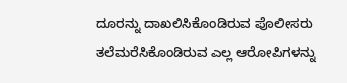ದೂರನ್ನು ದಾಖಲಿಸಿಕೊಂಡಿರುವ ಪೊಲೀಸರು ತಲೆಮರೆಸಿಕೊಂಡಿರುವ ಎಲ್ಲ ಆರೋಪಿಗಳನ್ನು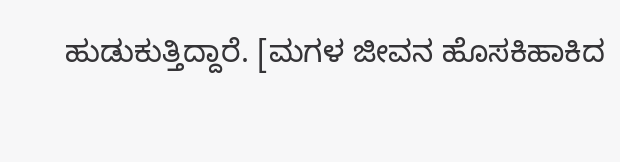ಹುಡುಕುತ್ತಿದ್ದಾರೆ. [ಮಗಳ ಜೀವನ ಹೊಸಕಿಹಾಕಿದ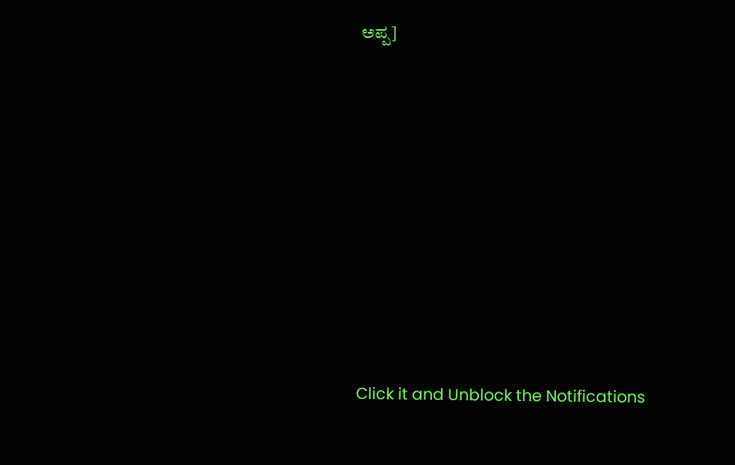ಅಪ್ಪ]












Click it and Unblock the Notifications